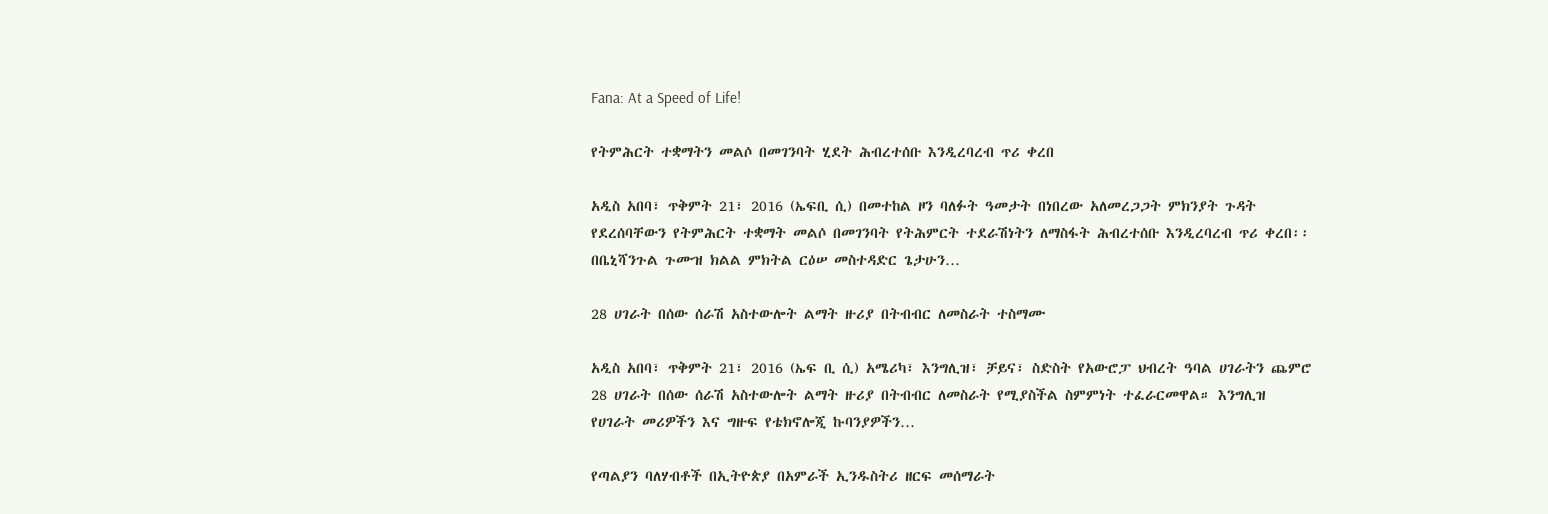Fana: At a Speed of Life!

የትምሕርት ተቋማትን መልሶ በመገንባት ሂደት ሕብረተሰቡ እንዲረባረብ ጥሪ ቀረበ

አዲስ አበባ፣ ጥቅምት 21፣ 2016 (ኤፍቢ ሲ) በመተከል ዞን ባለፉት ዓመታት በነበረው አለመረጋጋት ምክንያት ጉዳት የደረሰባቸውን የትምሕርት ተቋማት መልሶ በመገንባት የትሕምርት ተደራሽነትን ለማስፋት ሕብረተሰቡ እንዲረባረብ ጥሪ ቀረበ፡፡ በቤኒሻንጉል ጉሙዝ ክልል ምክትል ርዕሠ መስተዳድር ጌታሁን…

28 ሀገራት በሰው ሰራሽ አስተውሎት ልማት ዙሪያ በትብብር ለመስራት ተስማሙ

አዲስ አበባ፣ ጥቅምት 21፣ 2016 (ኤፍ ቢ ሲ) አሜሪካ፣ እንግሊዝ፣ ቻይና፣ ስድስት የአውሮፓ ህብረት ዓባል ሀገራትን ጨምሮ 28 ሀገራት በሰው ሰራሽ አስተውሎት ልማት ዙሪያ በትብብር ለመስራት የሚያስችል ስምምነት ተፈራርመዋል። እንግሊዝ የሀገራት መሪዎችን እና ግዙፍ የቴክኖሎጂ ኩባንያዎችን…

የጣልያን ባለሃብቶች በኢትዮጵያ በአምራች ኢንዱስትሪ ዘርፍ መሰማራት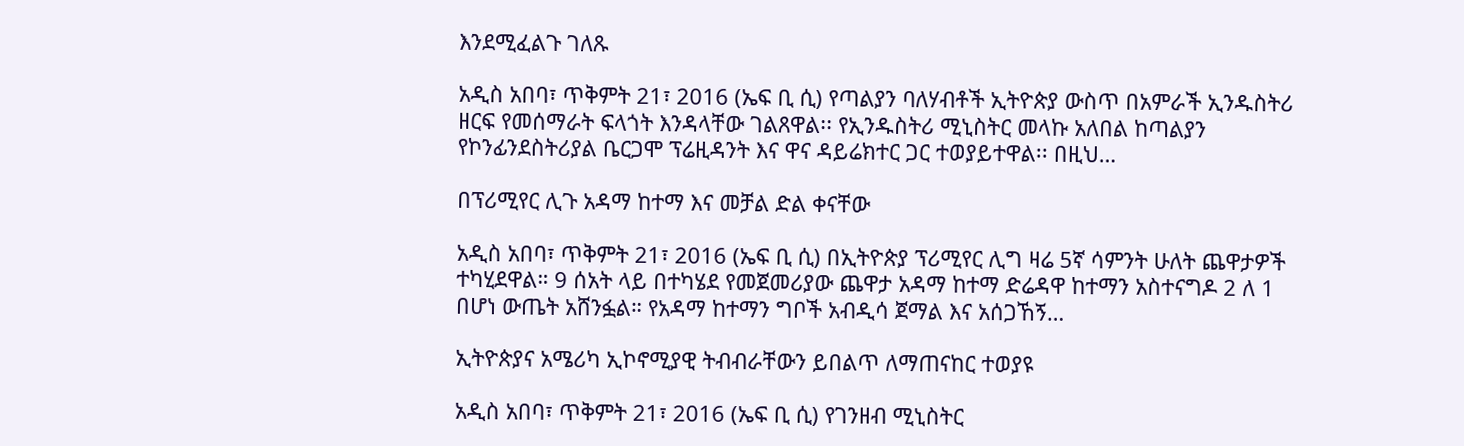እንደሚፈልጉ ገለጹ

አዲስ አበባ፣ ጥቅምት 21፣ 2016 (ኤፍ ቢ ሲ) የጣልያን ባለሃብቶች ኢትዮጵያ ውስጥ በአምራች ኢንዱስትሪ ዘርፍ የመሰማራት ፍላጎት እንዳላቸው ገልጸዋል፡፡ የኢንዱስትሪ ሚኒስትር መላኩ አለበል ከጣልያን የኮንፊንደስትሪያል ቤርጋሞ ፕሬዚዳንት እና ዋና ዳይሬክተር ጋር ተወያይተዋል፡፡ በዚህ…

በፕሪሚየር ሊጉ አዳማ ከተማ እና መቻል ድል ቀናቸው

አዲስ አበባ፣ ጥቅምት 21፣ 2016 (ኤፍ ቢ ሲ) በኢትዮጵያ ፕሪሚየር ሊግ ዛሬ 5ኛ ሳምንት ሁለት ጨዋታዎች ተካሂደዋል። 9 ሰአት ላይ በተካሄደ የመጀመሪያው ጨዋታ አዳማ ከተማ ድሬዳዋ ከተማን አስተናግዶ 2 ለ 1 በሆነ ውጤት አሸንፏል። የአዳማ ከተማን ግቦች አብዲሳ ጀማል እና አሰጋኸኝ…

ኢትዮጵያና አሜሪካ ኢኮኖሚያዊ ትብብራቸውን ይበልጥ ለማጠናከር ተወያዩ

አዲስ አበባ፣ ጥቅምት 21፣ 2016 (ኤፍ ቢ ሲ) የገንዘብ ሚኒስትር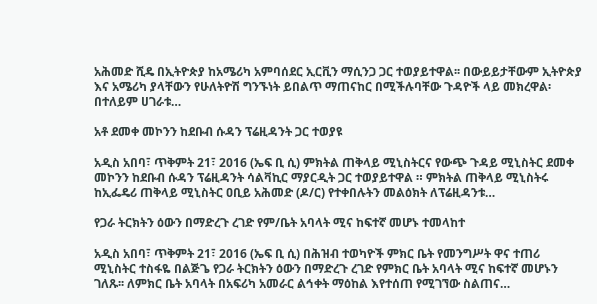አሕመድ ሺዴ በኢትዮጵያ ከአሜሪካ አምባሰደር ኢርቪን ማሲንጋ ጋር ተወያይተዋል፡፡ በውይይታቸውም ኢትዮጵያ እና አሜሪካ ያላቸውን የሁለትዮሽ ግንኙነት ይበልጥ ማጠናከር በሚችሉባቸው ጉዳዮች ላይ መክረዋል፡ በተለይም ሀገራቱ…

አቶ ደመቀ መኮንን ከደቡብ ሱዳን ፕሬዚዳንት ጋር ተወያዩ

አዲስ አበባ፣ ጥቅምት 21፣ 2016 (ኤፍ ቢ ሲ) ምክትል ጠቅላይ ሚኒስትርና የውጭ ጉዳይ ሚኒስትር ደመቀ መኮንን ከደቡብ ሱዳን ፕሬዚዳንት ሳልቫኪር ማያርዲት ጋር ተወያይተዋል ። ምክትል ጠቅላይ ሚኒስትሩ ከኢፌዴሪ ጠቅላይ ሚኒስትር ዐቢይ አሕመድ (ዶ/ር) የተቀበሉትን መልዕክት ለፕሬዚዳንቱ…

የጋራ ትርክትን ዕውን በማድረጉ ረገድ የም/ቤት አባላት ሚና ከፍተኛ መሆኑ ተመላከተ

አዲስ አበባ፣ ጥቅምት 21፣ 2016 (ኤፍ ቢ ሲ) በሕዝብ ተወካዮች ምክር ቤት የመንግሥት ዋና ተጠሪ ሚኒስትር ተስፋዬ በልጅጌ የጋራ ትርክትን ዕውን በማድረጉ ረገድ የምክር ቤት አባላት ሚና ከፍተኛ መሆኑን ገለጹ፡፡ ለምክር ቤት አባላት በአፍሪካ አመራር ልኅቀት ማዕከል እየተሰጠ የሚገኘው ስልጠና…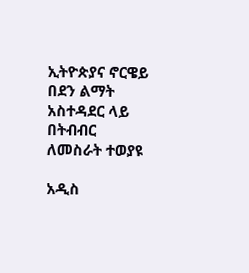ኢትዮጵያና ኖርዌይ በደን ልማት አስተዳደር ላይ በትብብር ለመስራት ተወያዩ

አዲስ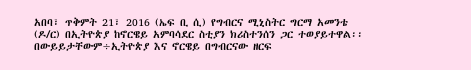አበባ፣ ጥቅምት 21፣ 2016 (ኤፍ ቢ ሲ) የግብርና ሚኒስትር ግርማ አመንቴ (ዶ/ር) በኢትዮጵያ ከኖርዌይ አምባሳደር ስቲያን ክሪስተንሰን ጋር ተወያይተዋል፡፡ በውይይታቸውም÷ኢትዮጵያ እና ኖርዌይ በግብርናው ዘርፍ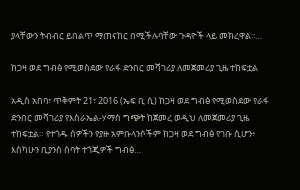ያላቸውን ትብብር ይበልጥ ማጠናከር በሚችሉባቸው ጉዳዮች ላይ መክረዋል፡፡…

ከጋዛ ወደ ግብፅ የሚወስደው የራፋ ድንበር መሻገሪያ ለመጀመሪያ ጊዜ ተከፍቷል

አዲስ አበባ፣ ጥቅምት 21፣ 2016 (ኤፍ ቢ ሲ) ከጋዛ ወደ ግብፅ የሚወስደው የራፋ ድንበር መሻገሪያ የእስራኤል-ሃማስ ግጭት ከጀመረ ወዲህ ለመጀመሪያ ጊዜ ተከፍቷል። የተጎዱ ሰዎችን የያዙ አምቡላንሶችም ከጋዛ ወደ ግብፅ የገቡ ሲሆን፥ እስካሁን ቢያንስ ሰባት ተጎጂዎች ግብፅ…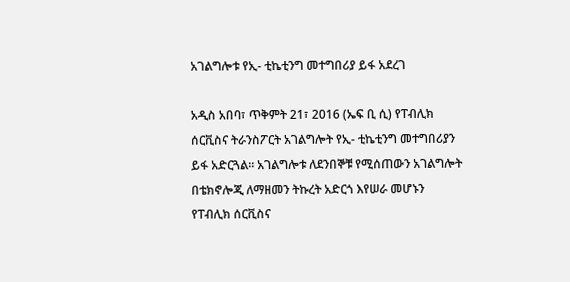አገልግሎቱ የኢ- ቲኬቲንግ መተግበሪያ ይፋ አደረገ

አዲስ አበባ፣ ጥቅምት 21፣ 2016 (ኤፍ ቢ ሲ) የፐብሊክ ሰርቪስና ትራንስፖርት አገልግሎት የኢ- ቲኬቲንግ መተግበሪያን ይፋ አድርጓል። አገልግሎቱ ለደንበኞቹ የሚሰጠውን አገልግሎት በቴክኖሎጂ ለማዘመን ትኩረት አድርጎ እየሠራ መሆኑን የፐብሊክ ሰርቪስና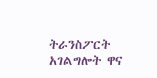ትራንስፖርት አገልግሎት ዋና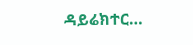ዳይሬክተር…